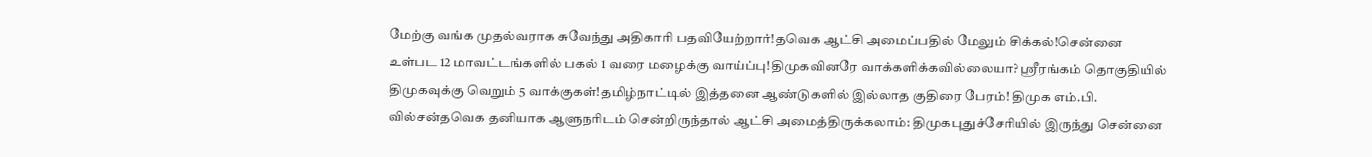மேற்கு வங்க முதல்வராக சுவேந்து அதிகாரி பதவியேற்றார்!தவெக ஆட்சி அமைப்பதில் மேலும் சிக்கல்!சென்னை உள்பட 12 மாவட்டங்களில் பகல் 1 வரை மழைக்கு வாய்ப்பு!திமுகவினரே வாக்களிக்கவில்லையா? ஸ்ரீரங்கம் தொகுதியில் திமுகவுக்கு வெறும் 5 வாக்குகள்!தமிழ்நாட்டில் இத்தனை ஆண்டுகளில் இல்லாத குதிரை பேரம்! திமுக எம்.பி. வில்சன்தவெக தனியாக ஆளுநரிடம் சென்றிருந்தால் ஆட்சி அமைத்திருக்கலாம்: திமுகபுதுச்சேரியில் இருந்து சென்னை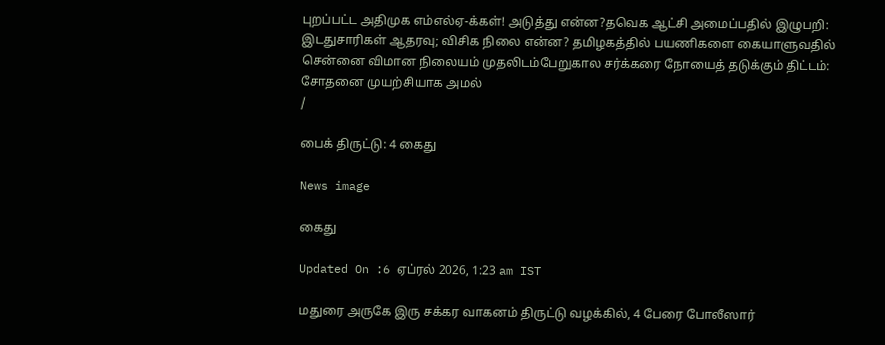புறப்பட்ட அதிமுக எம்எல்ஏ-க்கள்! அடுத்து என்ன?தவெக ஆட்சி அமைப்பதில் இழுபறி: இடதுசாரிகள் ஆதரவு; விசிக நிலை என்ன? தமிழகத்தில் பயணிகளை கையாளுவதில் சென்னை விமான நிலையம் முதலிடம்பேறுகால சர்க்கரை நோயைத் தடுக்கும் திட்டம்: சோதனை முயற்சியாக அமல்
/

பைக் திருட்டு: 4 கைது

News image

கைது

Updated On :6 ஏப்ரல் 2026, 1:23 am IST

மதுரை அருகே இரு சக்கர வாகனம் திருட்டு வழக்கில், 4 பேரை போலீஸார்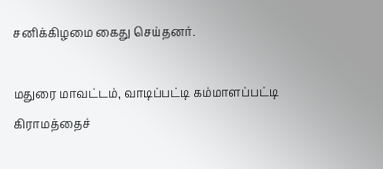சனிக்கிழமை கைது செய்தனர்.

மதுரை மாவட்டம், வாடிப்பட்டி கம்மாளப்பட்டி கிராமத்தைச்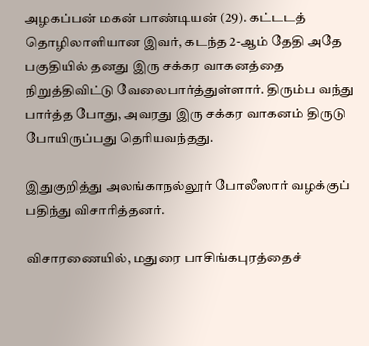அழகப்பன் மகன் பாண்டியன் (29). கட்டடத் தொழிலாளியான இவர், கடந்த 2-ஆம் தேதி அதே பகுதியில் தனது இரு சக்கர வாகனத்தை நிறுத்திவிட்டு வேலைபார்த்துள்ளார். திரும்ப வந்து பார்த்த போது, அவரது இரு சக்கர வாகனம் திருடு போயிருப்பது தெரியவந்தது.

இதுகுறித்து அலங்காநல்லூர் போலீஸார் வழக்குப் பதிந்து விசாரித்தனர்.

விசாரணையில், மதுரை பாசிங்கபுரத்தைச்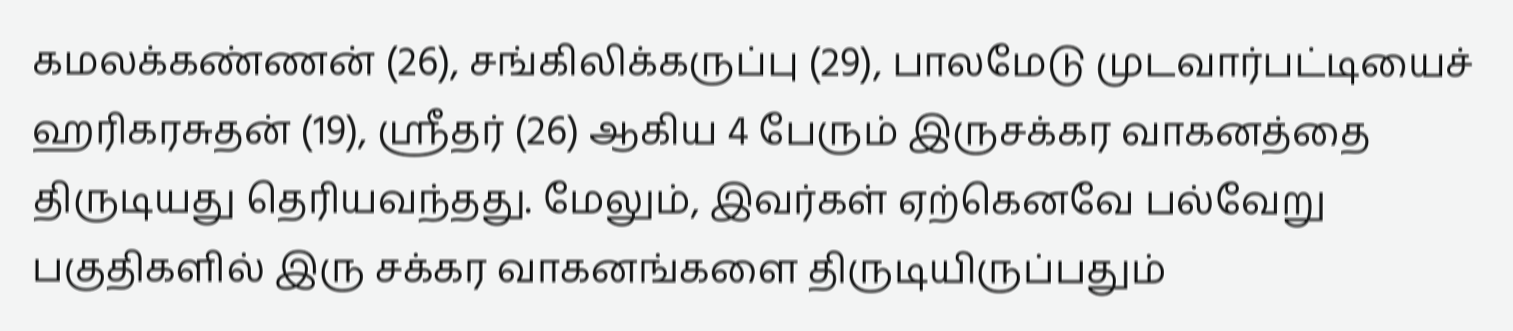கமலக்கண்ணன் (26), சங்கிலிக்கருப்பு (29), பாலமேடு முடவார்பட்டியைச் ஹரிகரசுதன் (19), ஸ்ரீதர் (26) ஆகிய 4 பேரும் இருசக்கர வாகனத்தை திருடியது தெரியவந்தது. மேலும், இவர்கள் ஏற்கெனவே பல்வேறு பகுதிகளில் இரு சக்கர வாகனங்களை திருடியிருப்பதும்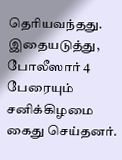தெரியவந்தது. இதையடுத்து, போலீஸார் 4 பேரையும் சனிக்கிழமை கைது செய்தனர்.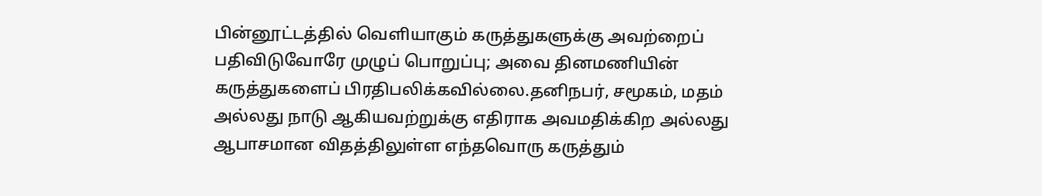பின்னூட்டத்தில் வெளியாகும் கருத்துகளுக்கு அவற்றைப் பதிவிடுவோரே முழுப் பொறுப்பு; அவை தினமணியின் கருத்துகளைப் பிரதிபலிக்கவில்லை.தனிநபர், சமூகம், மதம் அல்லது நாடு ஆகியவற்றுக்கு எதிராக அவமதிக்கிற அல்லது ஆபாசமான விதத்திலுள்ள எந்தவொரு கருத்தும்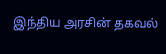இந்திய அரசின் தகவல்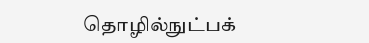தொழில்நுட்பக்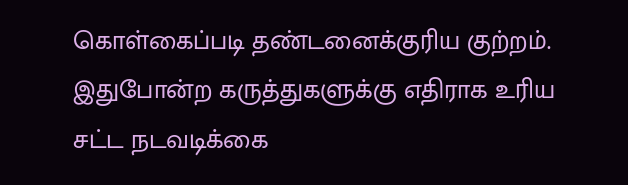கொள்கைப்படி தண்டனைக்குரிய குற்றம். இதுபோன்ற கருத்துகளுக்கு எதிராக உரிய சட்ட நடவடிக்கை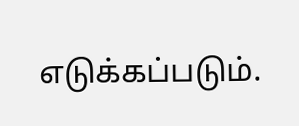எடுக்கப்படும்.